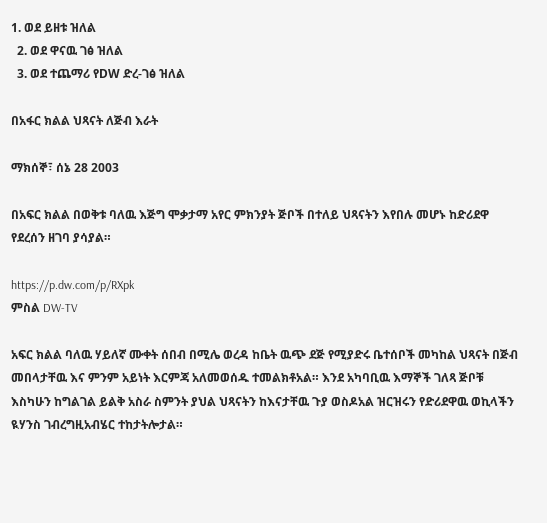1. ወደ ይዘቱ ዝለል
  2. ወደ ዋናዉ ገፅ ዝለል
  3. ወደ ተጨማሪ የDW ድረ-ገፅ ዝለል

በአፋር ክልል ህጻናት ለጅብ እራት

ማክሰኞ፣ ሰኔ 28 2003

በአፍር ክልል በወቅቱ ባለዉ እጅግ ሞቃታማ አየር ምክንያት ጅቦች በተለይ ህጻናትን እየበሉ መሆኑ ከድሪደዋ የደረሰን ዘገባ ያሳያል።

https://p.dw.com/p/RXpk
ምስል DW-TV

አፍር ክልል ባለዉ ሃይለኛ ሙቀት ሰበብ በሚሌ ወረዳ ከቤት ዉጭ ደጅ የሚያድሩ ቤተሰቦች መካከል ህጻናት በጅብ መበላታቸዉ እና ምንም አይነት እርምጃ አለመወሰዱ ተመልክቶአል። እንደ አካባቢዉ እማኞች ገለጻ ጅቦቹ እስካሁን ከግልገል ይልቅ አስራ ስምንት ያህል ህጻናትን ከእናታቸዉ ጉያ ወስዶአል ዝርዝሩን የድሪደዋዉ ወኪላችን ዪሃንስ ገብረግዚአብሄር ተከታትሎታል።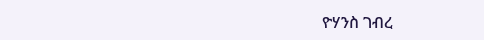ዮሃንስ ገብረ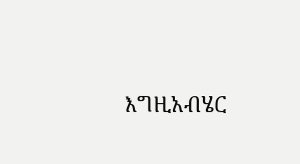እግዚአብሄር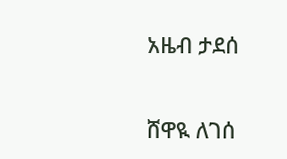አዜብ ታደሰ


ሸዋዪ ለገሰ